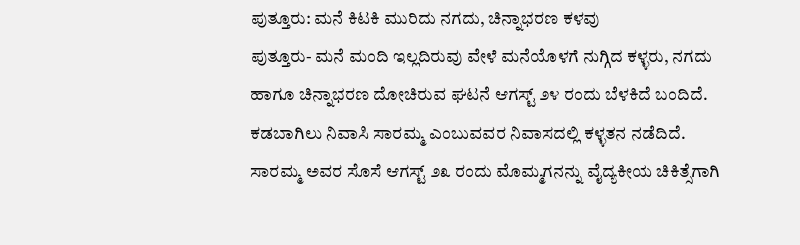ಪುತ್ತೂರು: ಮನೆ ಕಿಟಕಿ ಮುರಿದು ನಗದು, ಚಿನ್ನಾಭರಣ ಕಳವು
ಪುತ್ತೂರು- ಮನೆ ಮಂದಿ ಇಲ್ಲದಿರುವು ವೇಳೆ ಮನೆಯೊಳಗೆ ನುಗ್ಗಿದ ಕಳ್ಳರು, ನಗದು ಹಾಗೂ ಚಿನ್ನಾಭರಣ ದೋಚಿರುವ ಘಟನೆ ಆಗಸ್ಟ್ ೨೪ ರಂದು ಬೆಳಕಿದೆ ಬಂದಿದೆ.
ಕಡಬಾಗಿಲು ನಿವಾಸಿ ಸಾರಮ್ಮ ಎಂಬುವವರ ನಿವಾಸದಲ್ಲಿ ಕಳ್ಳತನ ನಡೆದಿದೆ. ಸಾರಮ್ಮ ಅವರ ಸೊಸೆ ಆಗಸ್ಟ್ ೨೩ ರಂದು ಮೊಮ್ಮಗನನ್ನು ವೈದ್ಯಕೀಯ ಚಿಕಿತ್ಸೆಗಾಗಿ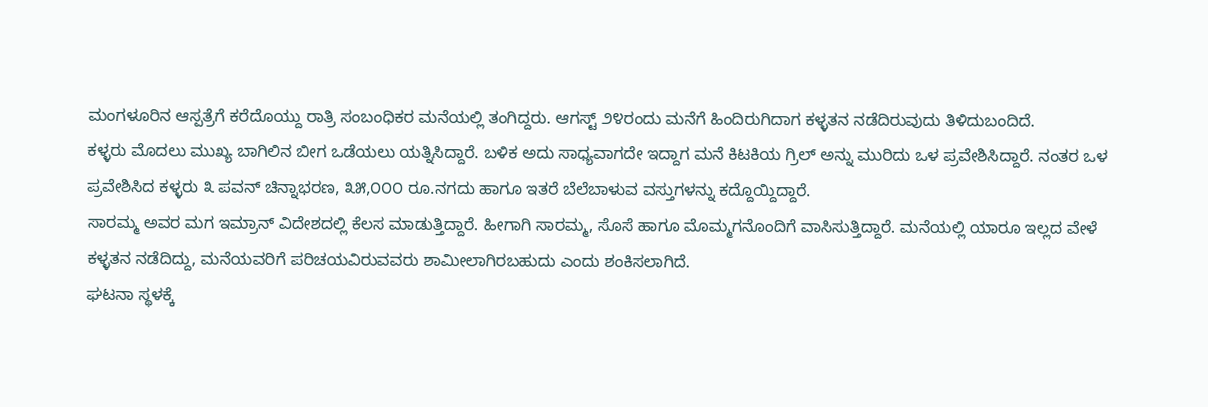ಮಂಗಳೂರಿನ ಆಸ್ಪತ್ರೆಗೆ ಕರೆದೊಯ್ದು ರಾತ್ರಿ ಸಂಬಂಧಿಕರ ಮನೆಯಲ್ಲಿ ತಂಗಿದ್ದರು. ಆಗಸ್ಟ್ ೨೪ರಂದು ಮನೆಗೆ ಹಿಂದಿರುಗಿದಾಗ ಕಳ್ಳತನ ನಡೆದಿರುವುದು ತಿಳಿದುಬಂದಿದೆ.
ಕಳ್ಳರು ಮೊದಲು ಮುಖ್ಯ ಬಾಗಿಲಿನ ಬೀಗ ಒಡೆಯಲು ಯತ್ನಿಸಿದ್ದಾರೆ. ಬಳಿಕ ಅದು ಸಾಧ್ಯವಾಗದೇ ಇದ್ದಾಗ ಮನೆ ಕಿಟಕಿಯ ಗ್ರಿಲ್ ಅನ್ನು ಮುರಿದು ಒಳ ಪ್ರವೇಶಿಸಿದ್ದಾರೆ. ನಂತರ ಒಳ ಪ್ರವೇಶಿಸಿದ ಕಳ್ಳರು ೩ ಪವನ್ ಚಿನ್ನಾಭರಣ, ೩೫,೦೦೦ ರೂ.ನಗದು ಹಾಗೂ ಇತರೆ ಬೆಲೆಬಾಳುವ ವಸ್ತುಗಳನ್ನು ಕದ್ದೊಯ್ದಿದ್ದಾರೆ.
ಸಾರಮ್ಮ ಅವರ ಮಗ ಇಮ್ರಾನ್ ವಿದೇಶದಲ್ಲಿ ಕೆಲಸ ಮಾಡುತ್ತಿದ್ದಾರೆ. ಹೀಗಾಗಿ ಸಾರಮ್ಮ, ಸೊಸೆ ಹಾಗೂ ಮೊಮ್ಮಗನೊಂದಿಗೆ ವಾಸಿಸುತ್ತಿದ್ದಾರೆ. ಮನೆಯಲ್ಲಿ ಯಾರೂ ಇಲ್ಲದ ವೇಳೆ ಕಳ್ಳತನ ನಡೆದಿದ್ದು, ಮನೆಯವರಿಗೆ ಪರಿಚಯವಿರುವವರು ಶಾಮೀಲಾಗಿರಬಹುದು ಎಂದು ಶಂಕಿಸಲಾಗಿದೆ.
ಘಟನಾ ಸ್ಥಳಕ್ಕೆ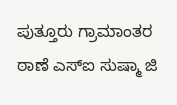ಪುತ್ತೂರು ಗ್ರಾಮಾಂತರ ಠಾಣೆ ಎಸ್‌ಐ ಸುಷ್ಮಾ ಜಿ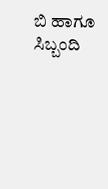ಬಿ ಹಾಗೂ ಸಿಬ್ಬಂದಿ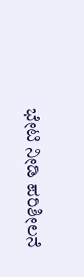ಭೇಟಿ ನೀಡಿ ಪರಿಶೀಲನೆ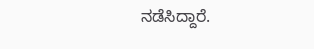ನಡೆಸಿದ್ದಾರೆ.